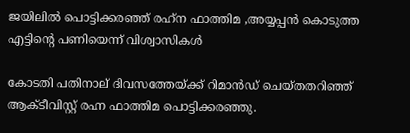ജയിലില്‍ പൊട്ടിക്കരഞ്ഞ് രഹ്‌ന ഫാത്തിമ ,അയ്യപ്പന്‍ കൊടുത്ത എട്ടിന്റെ പണിയെന്ന് വിശ്വാസികള്‍

കോടതി പതിനാല് ദിവസത്തേയ്ക്ക് റിമാന്‍ഡ് ചെയ്തതറിഞ്ഞ് ആക്ടീവിസ്റ്റ് രഹ്ന ഫാത്തിമ പൊട്ടിക്കരഞ്ഞു.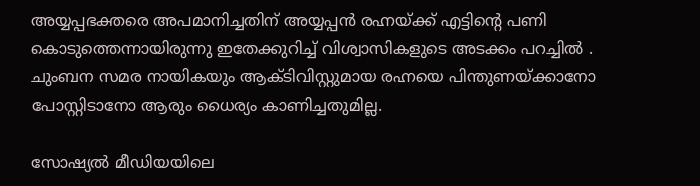അയ്യപ്പഭക്തരെ അപമാനിച്ചതിന് അയ്യപ്പന്‍ രഹ്നയ്ക്ക് എട്ടിന്റെ പണി കൊടുത്തെന്നായിരുന്നു ഇതേക്കുറിച്ച്‌ വിശ്വാസികളുടെ അടക്കം പറച്ചില്‍ . ചുംബന സമര നായികയും ആക്ടിവിസ്റ്റുമായ രഹ്നയെ പിന്തുണയ്ക്കാനോ പോസ്റ്റിടാനോ ആരും ധൈര്യം കാണിച്ചതുമില്ല.

സോഷ്യല്‍ മീഡിയയിലെ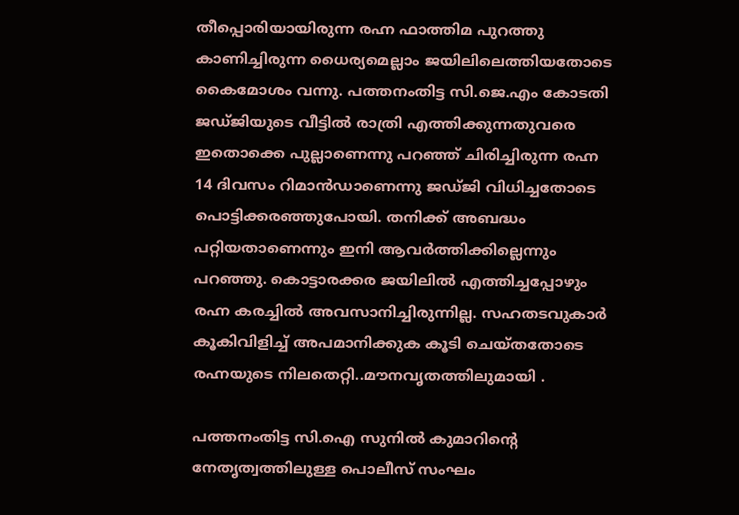തീപ്പൊരിയായിരുന്ന രഹ്ന ഫാത്തിമ പുറത്തു കാണിച്ചിരുന്ന ധൈര്യമെല്ലാം ജയിലിലെത്തിയതോടെ കൈമോശം വന്നു. പത്തനംതിട്ട സി.ജെ.എം കോടതി ജഡ്‌ജിയുടെ വീട്ടില്‍ രാത്രി എത്തിക്കുന്നതുവരെ ഇതൊക്കെ പുല്ലാണെന്നു പറഞ്ഞ് ചിരിച്ചിരുന്ന രഹ്ന 14 ദിവസം റിമാന്‍ഡാണെന്നു ജഡ്‌ജി വിധിച്ചതോടെ പൊട്ടിക്കരഞ്ഞുപോയി. തനിക്ക് അബദ്ധം പറ്റിയതാണെന്നും ഇനി ആവര്‍ത്തിക്കില്ലെന്നും പറഞ്ഞു. കൊട്ടാരക്കര ജയിലില്‍ എത്തിച്ചപ്പോഴും രഹ്ന കരച്ചില്‍ അവസാനിച്ചിരുന്നില്ല. സഹതടവുകാര്‍ കൂകിവിളിച്ച്‌ അപമാനിക്കുക കൂടി ചെയ്‌തതോടെ രഹ്നയുടെ നിലതെറ്റി..മൗനവൃതത്തിലുമായി .

പത്തനംതിട്ട സി.ഐ സുനില്‍ കുമാറിന്റെ നേതൃത്വത്തിലുള്ള പൊലീസ് സംഘം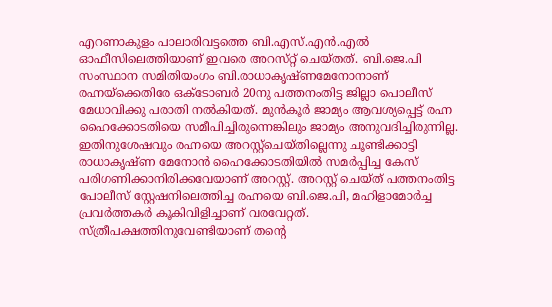എറണാകുളം പാലാരിവട്ടത്തെ ബി.എസ്.എന്‍.എല്‍ ഓഫീസിലെത്തിയാണ് ഇവരെ അറസ്‌റ്റ് ചെയ്‌തത്. ബി.ജെ.പി സംസ്ഥാന സമിതിയംഗം ബി.രാധാകൃഷ്ണമേനോനാണ് രഹ്നയ്ക്കെതിരേ ഒക്ടോബര്‍ 20നു പത്തനംതിട്ട ജില്ലാ പൊലീസ് മേധാവിക്കു പരാതി നല്‍കിയത്. മുന്‍കൂര്‍ ജാമ്യം ആവശ്യപ്പെട്ട് രഹ്ന ഹൈക്കോടതിയെ സമീപിച്ചിരുന്നെങ്കിലും ജാമ്യം അനുവദിച്ചിരുന്നില്ല. ഇതിനുശേഷവും രഹ്നയെ അറസ്റ്റ്ചെയ്തില്ലെന്നു ചൂണ്ടിക്കാട്ടി രാധാകൃഷ്ണ മേനോന്‍ ഹൈക്കോടതിയില്‍ സമര്‍പ്പിച്ച കേസ് പരിഗണിക്കാനിരിക്കവേയാണ് അറസ്റ്റ്. അറസ്റ്റ് ചെയ്ത് പത്തനംതിട്ട പോലീസ് സ്റ്റേഷനിലെത്തിച്ച രഹ്നയെ ബി.ജെ.പി, മഹിളാമോര്‍ച്ച പ്രവര്‍ത്തകര്‍ കൂകിവിളിച്ചാണ് വരവേറ്റത്. സ്ത്രീപക്ഷത്തിനുവേണ്ടിയാണ് തന്റെ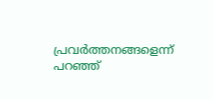പ്രവര്‍ത്തനങ്ങളെന്ന് പറഞ്ഞ്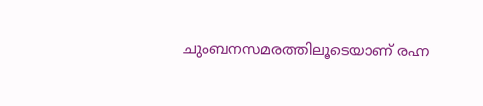ചുംബനസമരത്തിലൂടെയാണ് രഹ്ന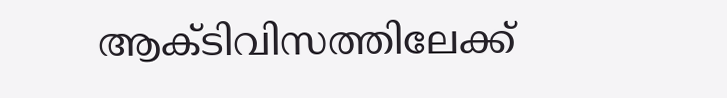ആക്ടിവിസത്തിലേക്ക്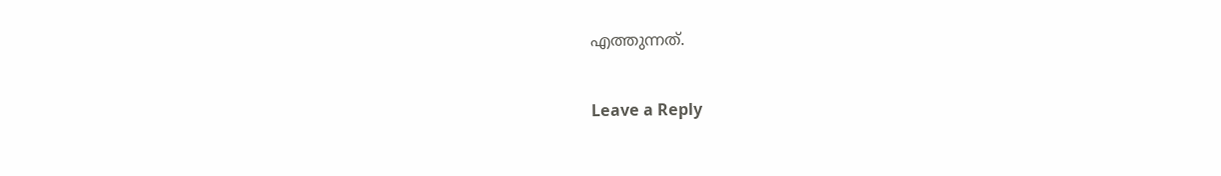എത്തുന്നത്.

Leave a Reply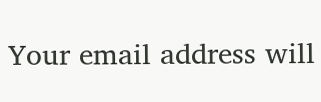Your email address will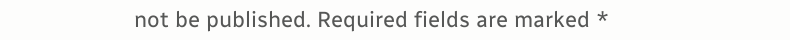not be published. Required fields are marked *